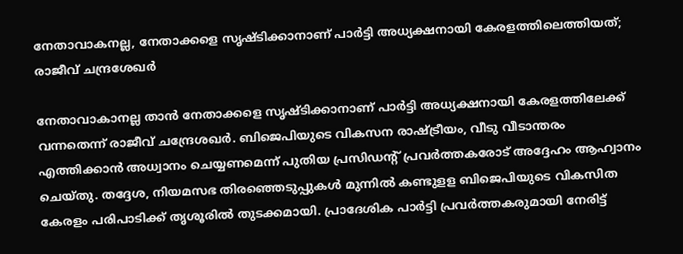നേതാവാകനല്ല, നേതാക്കളെ സൃഷ്ടിക്കാനാണ് പാർട്ടി അധ്യക്ഷനായി കേരളത്തിലെത്തിയത്; രാജീവ് ചന്ദ്രശേഖർ

നേതാവാകാനല്ല താൻ നേതാക്കളെ സൃഷ്ടിക്കാനാണ് പാര്‍ട്ടി അധ്യക്ഷനായി കേരളത്തിലേക്ക് വന്നതെന്ന് രാജീവ് ചന്ദ്രേശഖര്‍. ബിജെപിയുടെ വികസന രാഷ്ട്രീയം, വീടു വീടാന്തരം എത്തിക്കാന്‍ അധ്വാനം ചെയ്യണമെന്ന് പുതിയ പ്രസിഡന്‍റ് പ്രവര്‍ത്തകരോട് അദ്ദേഹം ആഹ്വാനം ചെയ്തു. തദ്ദേശ, നിയമസഭ തിരഞ്ഞെടുപ്പുകള്‍ മുന്നില്‍ കണ്ടുളള ബിജെപിയുടെ വികസിത കേരളം പരിപാടിക്ക് തൃശൂരില്‍ തുടക്കമായി. പ്രാദേശിക പാര്‍ട്ടി പ്രവര്‍ത്തകരുമായി നേരിട്ട്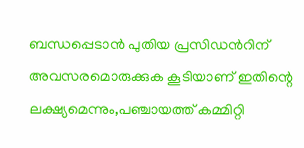ബന്ധപ്പെടാന്‍ പുതിയ പ്രസിഡന്‍റിന് അവസരമൊരുക്കുക കൂടിയാണ് ഇതിന്റെ ലക്ഷ്യമെന്നും,പഞ്ചായത്ത് കമ്മിറ്റി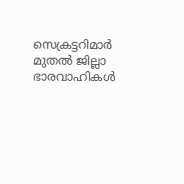സെക്രട്ടറിമാര്‍ മുതല്‍ ജില്ലാ ഭാരവാഹികള്‍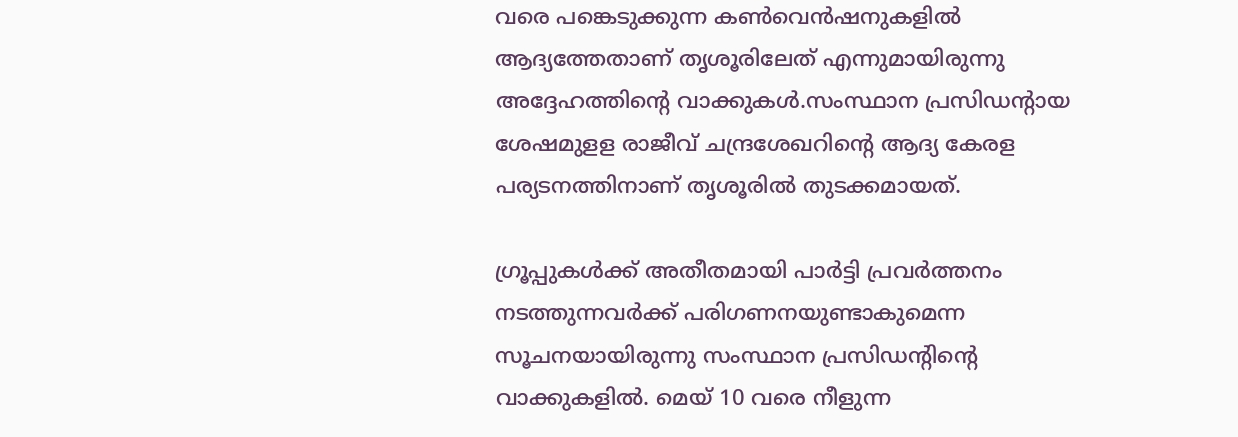വരെ പങ്കെടുക്കുന്ന കണ്‍വെന്‍ഷനുകളില്‍ ആദ്യത്തേതാണ് തൃശൂരിലേത് എന്നുമായിരുന്നു അദ്ദേഹത്തിന്റെ വാക്കുകൾ.സംസ്ഥാന പ്രസിഡന്‍റായ ശേഷമുളള രാജീവ് ചന്ദ്രശേഖറിന്‍റെ ആദ്യ കേരള പര്യടനത്തിനാണ് തൃശൂരില്‍ തുടക്കമായത്.

ഗ്രൂപ്പുകള്‍ക്ക് അതീതമായി പാര്‍ട്ടി പ്രവര്‍ത്തനം നടത്തുന്നവര്‍ക്ക് പരിഗണനയുണ്ടാകുമെന്ന സൂചനയായിരുന്നു സംസ്ഥാന പ്രസിഡന്‍റിന്‍റെ വാക്കുകളില്‍. മെയ് 10 വരെ നീളുന്ന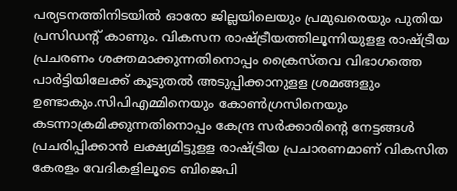പര്യടനത്തിനിടയില്‍ ഓരോ ജില്ലയിലെയും പ്രമുഖരെയും പുതിയ പ്രസിഡന്‍റ് കാണും. വികസന രാഷ്ട്രീയത്തിലൂന്നിയുളള രാഷ്ട്രീയ പ്രചരണം ശക്തമാക്കുന്നതിനൊപ്പം ക്രൈസ്തവ വിഭാഗത്തെ പാര്‍ട്ടിയിലേക്ക് കൂടുതല്‍ അടുപ്പിക്കാനുളള ശ്രമങ്ങളും ഉണ്ടാകും.സിപിഎമ്മിനെയും കോണ്‍ഗ്രസിനെയും കടന്നാക്രമിക്കുന്നതിനൊപ്പം കേന്ദ്ര സര്‍ക്കാരിന്‍റെ നേട്ടങ്ങള്‍ പ്രചരിപ്പിക്കാന്‍ ലക്ഷ്യമിട്ടുളള രാഷ്ട്രീയ പ്രചാരണമാണ് വികസിത കേരളം വേദികളിലൂടെ ബിജെപി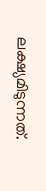ലക്ഷ്യമിടുന്നത്.